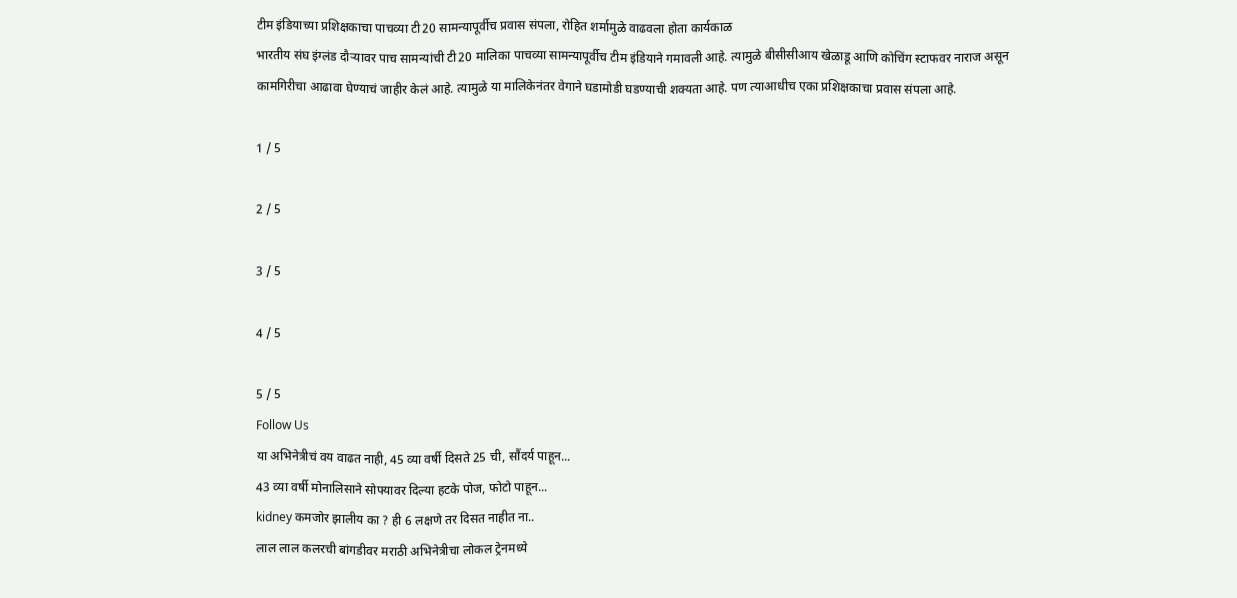टीम इंडियाच्या प्रशिक्षकाचा पाचव्या टी20 सामन्यापूर्वीच प्रवास संपला, रोहित शर्मामुळे वाढवला होता कार्यकाळ
भारतीय संघ इंग्लंड दौऱ्यावर पाच सामन्यांची टी20 मालिका पाचव्या सामन्यापूर्वीच टीम इंडियाने गमावली आहे. त्यामुळे बीसीसीआय खेळाडू आणि कोचिंग स्टाफवर नाराज असून कामगिरीचा आढावा घेण्याचं जाहीर केलं आहे. त्यामुळे या मालिकेनंतर वेगाने घडामोडी घडण्याची शक्यता आहे. पण त्याआधीच एका प्रशिक्षकाचा प्रवास संपला आहे.

1 / 5

2 / 5

3 / 5

4 / 5

5 / 5
Follow Us
या अभिनेत्रीचं वय वाढत नाही, 45 व्या वर्षी दिसते 25 ची, सौंदर्य पाहून...
43 व्या वर्षी मोनालिसाने सोफ्यावर दिल्या हटके पोज, फोटो पाहून...
kidney कमजोर झालीय का ? ही 6 लक्षणे तर दिसत नाहीत ना..
लाल लाल कलरची बांगडीवर मराठी अभिनेत्रीचा लोकल ट्रेनमध्ये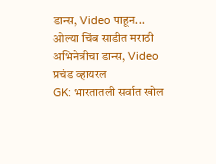डान्स, Video पाहून...
ओल्या चिंब साडीत मराठी अभिनेत्रीचा डान्स, Video प्रचंड व्हायरल
GK: भारतातली सर्वात खोल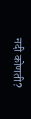नदी कोणती?